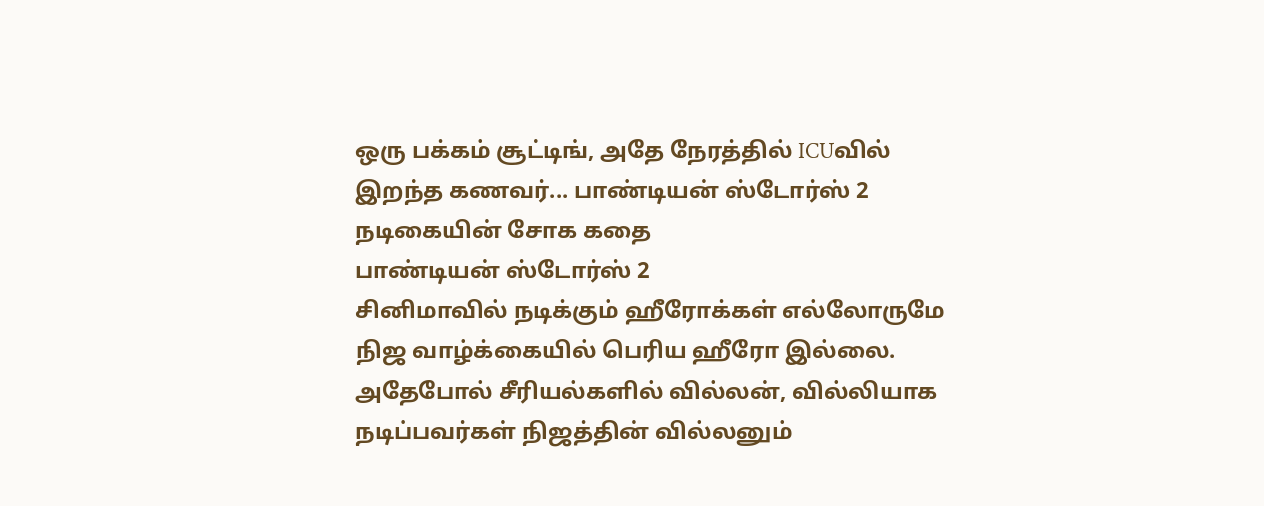ஒரு பக்கம் சூட்டிங், அதே நேரத்தில் ICUவில் இறந்த கணவர்... பாண்டியன் ஸ்டோர்ஸ் 2 நடிகையின் சோக கதை
பாண்டியன் ஸ்டோர்ஸ் 2
சினிமாவில் நடிக்கும் ஹீரோக்கள் எல்லோருமே நிஜ வாழ்க்கையில் பெரிய ஹீரோ இல்லை. அதேபோல் சீரியல்களில் வில்லன், வில்லியாக நடிப்பவர்கள் நிஜத்தின் வில்லனும்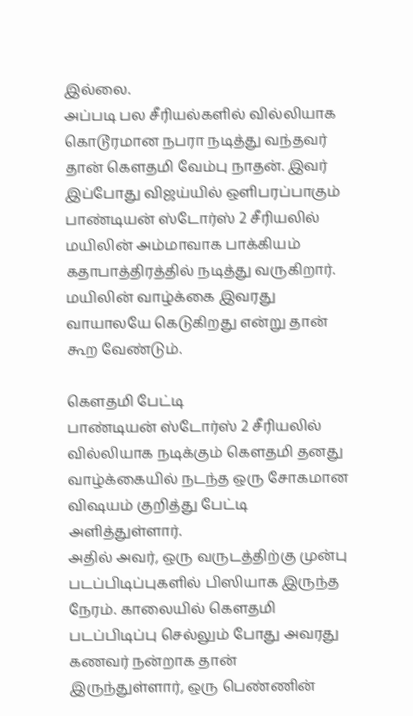இல்லை.
அப்படி பல சீரியல்களில் வில்லியாக கொடூரமான நபரா நடித்து வந்தவர் தான் கௌதமி வேம்பு நாதன். இவர் இப்போது விஜய்யில் ஒளிபரப்பாகும் பாண்டியன் ஸ்டோர்ஸ் 2 சீரியலில் மயிலின் அம்மாவாக பாக்கியம் கதாபாத்திரத்தில் நடித்து வருகிறார்.
மயிலின் வாழ்க்கை இவரது வாயாலயே கெடுகிறது என்று தான் கூற வேண்டும்.

கௌதமி பேட்டி
பாண்டியன் ஸ்டோர்ஸ் 2 சீரியலில் வில்லியாக நடிக்கும் கௌதமி தனது வாழ்க்கையில் நடந்த ஒரு சோகமான விஷயம் குறித்து பேட்டி அளித்துள்ளார்.
அதில் அவர், ஒரு வருடத்திற்கு முன்பு படப்பிடிப்புகளில் பிஸியாக இருந்த நேரம். காலையில் கௌதமி படப்பிடிப்பு செல்லும் போது அவரது கணவர் நன்றாக தான் இருந்துள்ளார், ஒரு பெண்ணின்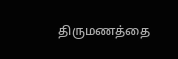திருமணத்தை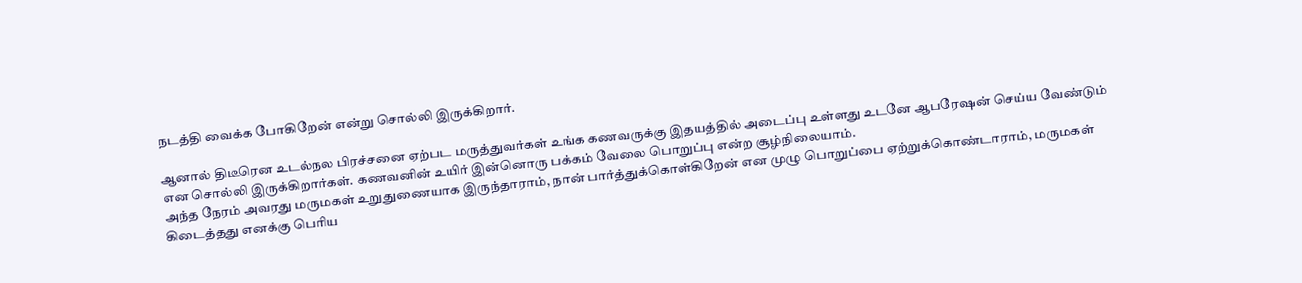நடத்தி வைக்க போகிறேன் என்று சொல்லி இருக்கிறார்.

ஆனால் திடீரென உடல்நல பிரச்சனை ஏற்பட மருத்துவர்கள் உங்க கணவருக்கு இதயத்தில் அடைப்பு உள்ளது உடனே ஆபரேஷன் செய்ய வேண்டும் என சொல்லி இருக்கிறார்கள். கணவனின் உயிர் இன்னொரு பக்கம் வேலை பொறுப்பு என்ற சூழ்நிலையாம்.
அந்த நேரம் அவரது மருமகள் உறுதுணையாக இருந்தாராம், நான் பார்த்துக்கொள்கிறேன் என முழு பொறுப்பை ஏற்றுக்கொண்டாராம், மருமகள் கிடைத்தது எனக்கு பெரிய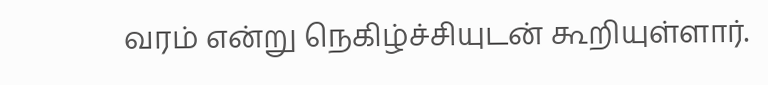வரம் என்று நெகிழ்ச்சியுடன் கூறியுள்ளார்.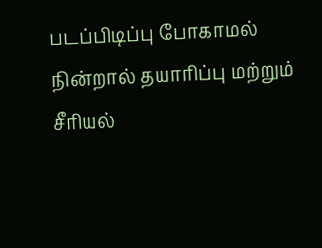படப்பிடிப்பு போகாமல் நின்றால் தயாரிப்பு மற்றும் சீரியல்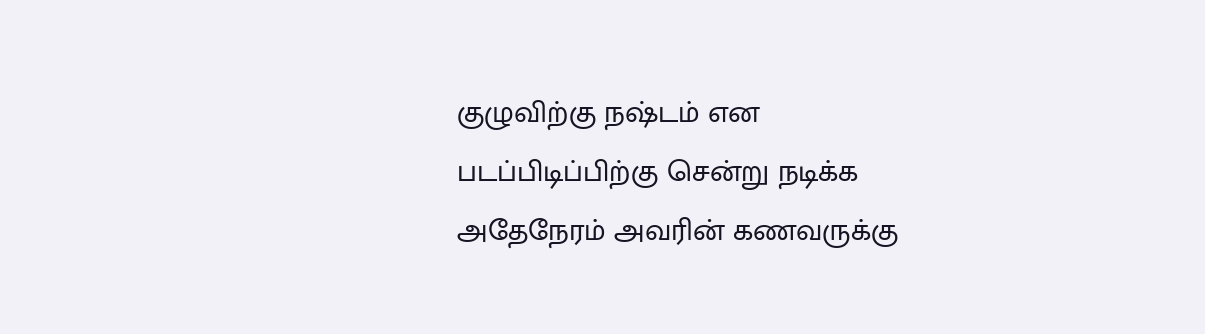குழுவிற்கு நஷ்டம் என படப்பிடிப்பிற்கு சென்று நடிக்க அதேநேரம் அவரின் கணவருக்கு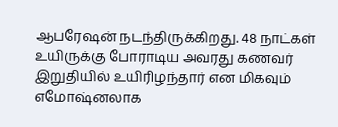ஆபரேஷன் நடந்திருக்கிறது. 48 நாட்கள் உயிருக்கு போராடிய அவரது கணவர் இறுதியில் உயிரிழந்தார் என மிகவும் எமோஷ்னலாக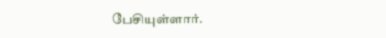பேசியுள்ளார்.